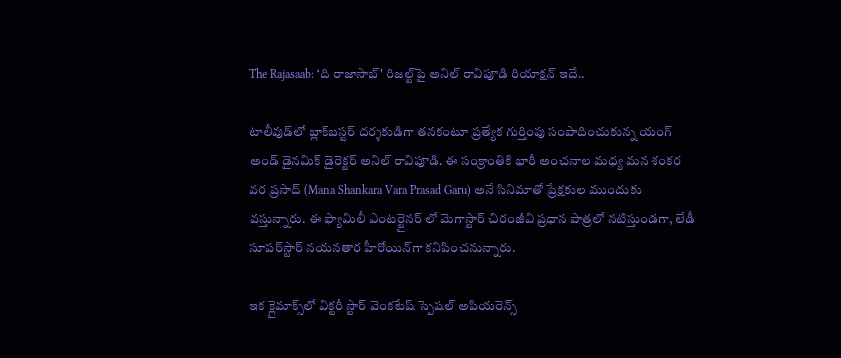The Rajasaab: ‘ది రాజాసాబ్' రిజల్ట్‌పై అనిల్ రావిపూడి రియాక్షన్ ఇదే..

టాలీవుడ్‌లో బ్లాక్‌బస్టర్ దర్శకుడిగా తనకంటూ ప్రత్యేక గుర్తింపు సంపాదించుకున్న యంగ్ అండ్ డైనమిక్ డైరెక్టర్ అనిల్ రావిపూడి. ఈ సంక్రాంతికి భారీ అంచనాల మధ్య మన శంకర వర ప్రసాద్ (Mana Shankara Vara Prasad Garu) అనే సినిమాతో ప్రేక్షకుల ముందుకు వస్తున్నారు. ఈ ఫ్యామిలీ ఎంటర్టైనర్ లో మెగాస్టార్ చిరంజీవి ప్రధాన పాత్రలో నటిస్తుండగా, లేడీ సూపర్‌స్టార్ నయనతార హీరోయిన్‌గా కనిపించనున్నారు.

ఇక క్లైమాక్స్‌లో విక్టరీ స్టార్ వెంకటేష్ స్పెషల్ అపియరెన్స్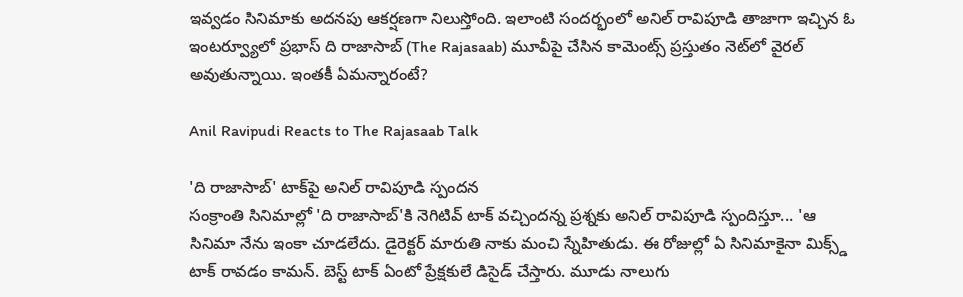ఇవ్వడం సినిమాకు అదనపు ఆకర్షణగా నిలుస్తోంది. ఇలాంటి సందర్భంలో అనిల్ రావిపూడి తాజాగా ఇచ్చిన ఓ ఇంటర్వ్యూలో ప్రభాస్ ది రాజాసాబ్ (The Rajasaab) మూవీపై చేసిన కామెంట్స్ ప్రస్తుతం నెట్‌లో వైరల్ అవుతున్నాయి. ఇంతకీ ఏమన్నారంటే?

Anil Ravipudi Reacts to The Rajasaab Talk

'ది రాజాసాబ్' టాక్‌పై అనిల్ రావిపూడి స్పందన
సంక్రాంతి సినిమాల్లో 'ది రాజాసాబ్'కి నెగిటివ్ టాక్ వచ్చిందన్న ప్రశ్నకు అనిల్ రావిపూడి స్పందిస్తూ... 'ఆ సినిమా నేను ఇంకా చూడలేదు. డైరెక్టర్ మారుతి నాకు మంచి స్నేహితుడు. ఈ రోజుల్లో ఏ సినిమాకైనా మిక్స్డ్ టాక్ రావడం కామన్. బెస్ట్ టాక్ ఏంటో ప్రేక్షకులే డిసైడ్ చేస్తారు. మూడు నాలుగు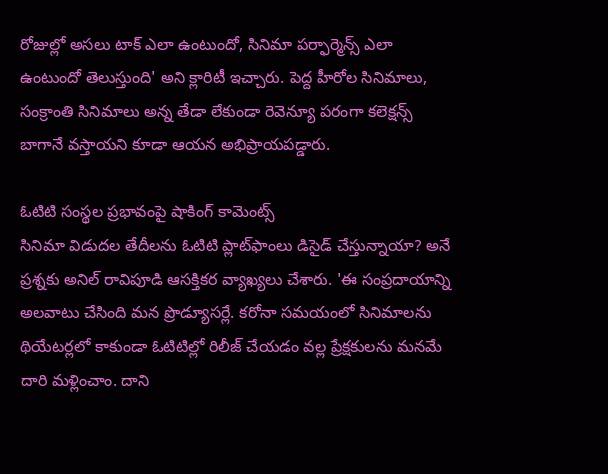రోజుల్లో అసలు టాక్ ఎలా ఉంటుందో, సినిమా పర్ఫార్మెన్స్ ఎలా ఉంటుందో తెలుస్తుంది' అని క్లారిటీ ఇచ్చారు. పెద్ద హీరోల సినిమాలు, సంక్రాంతి సినిమాలు అన్న తేడా లేకుండా రెవెన్యూ పరంగా కలెక్షన్స్ బాగానే వస్తాయని కూడా ఆయన అభిప్రాయపడ్డారు.

ఓటిటి సంస్థల ప్రభావంపై షాకింగ్ కామెంట్స్
సినిమా విడుదల తేదీలను ఓటిటి ప్లాట్‌ఫాంలు డిసైడ్ చేస్తున్నాయా? అనే ప్రశ్నకు అనిల్ రావిపూడి ఆసక్తికర వ్యాఖ్యలు చేశారు. 'ఈ సంప్రదాయాన్ని అలవాటు చేసింది మన ప్రొడ్యూసర్లే. కరోనా సమయంలో సినిమాలను థియేటర్లలో కాకుండా ఓటిటిల్లో రిలీజ్ చేయడం వల్ల ప్రేక్షకులను మనమే దారి మళ్లించాం. దాని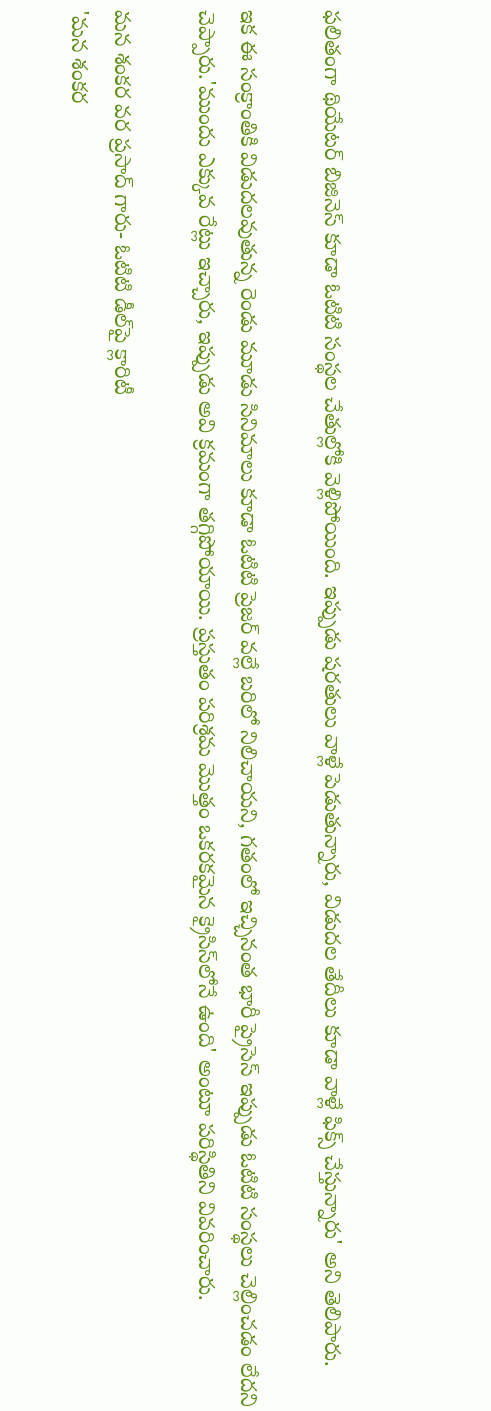ఫలితంగా థియేటర్ బిజినెస్ కూడా ఓటిటి సంస్థల చేతుల్లోకి వెళ్లిపోయింది. ఇప్పుడు షరతులు వాళ్లే పెడుతున్నారు, విడుదల తేదీలు కూడా వాళ్లే ఫిక్స్ చేస్తున్నారు' అని తెలిపారు.

ఇక ఈ సంక్రాంతికి విడుదలవుతున్న రెండు మూడు సినిమాలు కూడా ఓటిటి ప్రెజర్ వల్లే బరిలో నిలిచాయని, గతంలో ఇచ్చినంత భారీ ప్రైసెస్ ఇప్పుడు ఓటిటి సంస్థలు చెల్లించడం లేదని చెప్పారు.'ముందు ఎక్కువ రేట్లు ఇచ్చారు, ఇప్పుడు అవి క్రమంగా తగ్గిపోయాయి. ప్రస్తుతం పరిశ్రమ మొత్తం ఒకరకమైన క్రైసిస్‌లోనే ఉంది' అంటూ పరిస్థితిని వివరించారు.

మన శంకర వర ప్రసాద్ గారు- ఓటిటి డీల్‌పై క్లారిటీ
'మన శంకర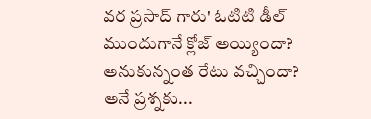వర ప్రసాద్ గారు' ఓటిటి డీల్ ముందుగానే క్లోజ్ అయ్యిందా? అనుకున్నంత రేటు వచ్చిందా? అనే ప్రశ్నకు...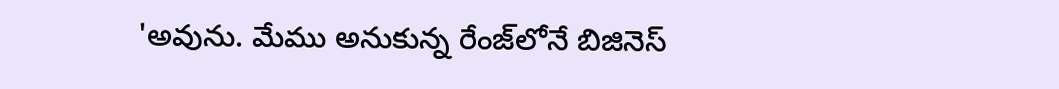'అవును. మేము అనుకున్న రేంజ్‌లోనే బిజినెస్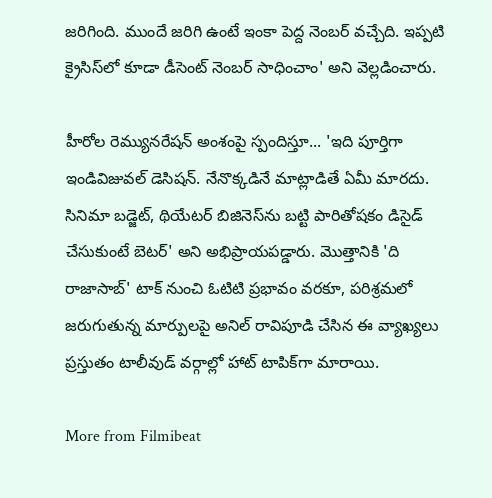జరిగింది. ముందే జరిగి ఉంటే ఇంకా పెద్ద నెంబర్ వచ్చేది. ఇప్పటి క్రైసిస్‌లో కూడా డీసెంట్ నెంబర్ సాధించాం' అని వెల్లడించారు.

హీరోల రెమ్యునరేషన్ అంశంపై స్పందిస్తూ... 'ఇది పూర్తిగా ఇండివిజువల్ డెసిషన్. నేనొక్కడినే మాట్లాడితే ఏమీ మారదు. సినిమా బడ్జెట్, థియేటర్ బిజినెస్‌ను బట్టి పారితోషకం డిసైడ్ చేసుకుంటే బెటర్' అని అభిప్రాయపడ్డారు. మొత్తానికి 'ది రాజాసాబ్' టాక్ నుంచి ఓటిటి ప్రభావం వరకూ, పరిశ్రమలో జరుగుతున్న మార్పులపై అనిల్ రావిపూడి చేసిన ఈ వ్యాఖ్యలు ప్రస్తుతం టాలీవుడ్ వర్గాల్లో హాట్ టాపిక్‌గా మారాయి.

More from Filmibeat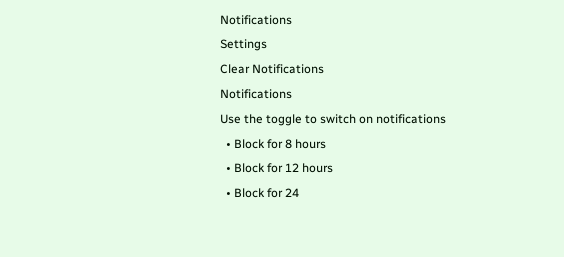Notifications
Settings
Clear Notifications
Notifications
Use the toggle to switch on notifications
  • Block for 8 hours
  • Block for 12 hours
  • Block for 24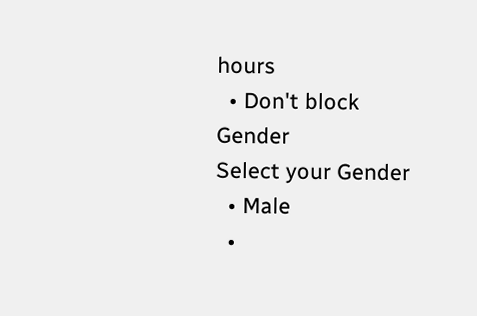hours
  • Don't block
Gender
Select your Gender
  • Male
  •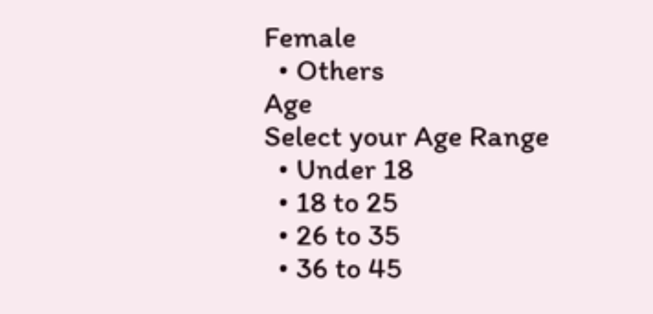Female
  • Others
Age
Select your Age Range
  • Under 18
  • 18 to 25
  • 26 to 35
  • 36 to 45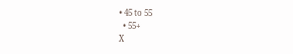• 45 to 55
  • 55+
X